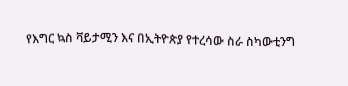የእግር ኳስ ቫይታሚን እና በኢትዮጵያ የተረሳው ስራ ስካውቲንግ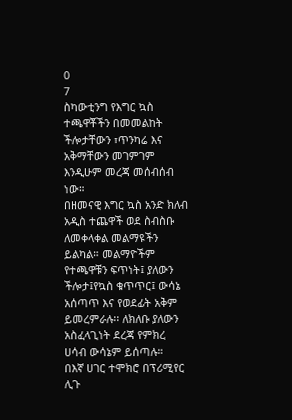0
7
ስካውቲንግ የእግር ኳስ ተጫዋቾችን በመመልከት ችሎታቸውን ፣ጥንካሬ እና አቅማቸውን መገምገም እንዲሁም መረጃ መሰብሰብ ነው።
በዘመናዊ እግር ኳስ አንድ ክለብ አዲስ ተጨዋች ወደ ስብስቡ ለመቀላቀል መልማዩችን ይልካል። መልማዮችም የተጫዋቹን ፍጥነት፤ ያለውን ችሎታ፤የኳስ ቁጥጥር፤ ውሳኔ አሰጣጥ እና የወደፊት አቅም ይመረምራሉ፡፡ ለክለቡ ያለውን አስፈላጊነት ደረጃ የምክረ ሀሳብ ውሳኔም ይሰጣሉ።
በእኛ ሀገር ተሞክሮ በፕሪሚየር ሊጉ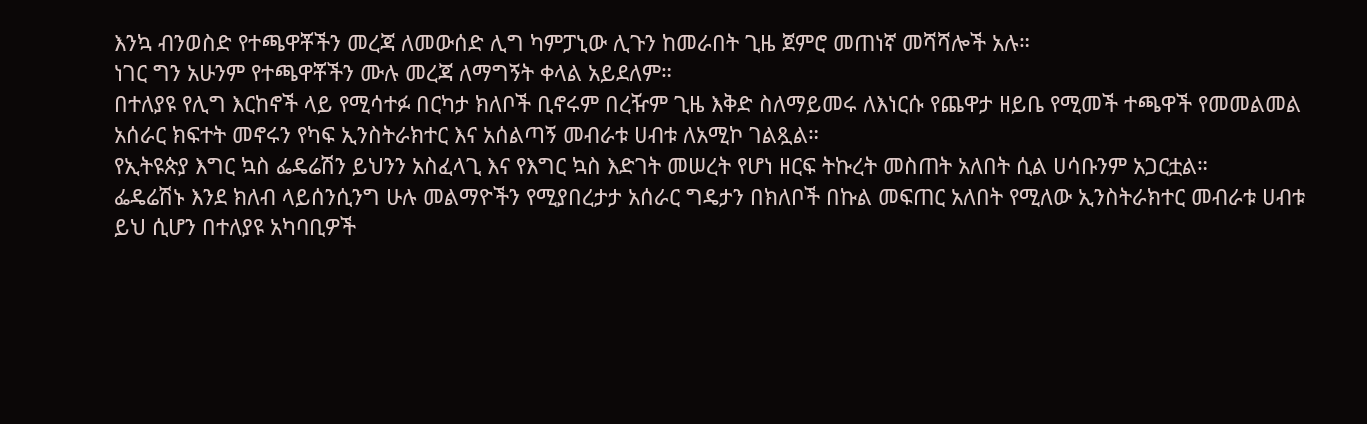እንኳ ብንወስድ የተጫዋቾችን መረጃ ለመውሰድ ሊግ ካምፓኒው ሊጉን ከመራበት ጊዜ ጀምሮ መጠነኛ መሻሻሎች አሉ።
ነገር ግን አሁንም የተጫዋቾችን ሙሉ መረጃ ለማግኝት ቀላል አይደለም።
በተለያዩ የሊግ እርከኖች ላይ የሚሳተፉ በርካታ ክለቦች ቢኖሩም በረዥም ጊዜ እቅድ ስለማይመሩ ለእነርሱ የጨዋታ ዘይቤ የሚመች ተጫዋች የመመልመል አሰራር ክፍተት መኖሩን የካፍ ኢንስትራክተር እና አሰልጣኝ መብራቱ ሀብቱ ለአሚኮ ገልጿል።
የኢትዩጵያ እግር ኳስ ፌዴሬሽን ይህንን አስፈላጊ እና የእግር ኳስ እድገት መሠረት የሆነ ዘርፍ ትኩረት መስጠት አለበት ሲል ሀሳቡንም አጋርቷል።
ፌዴሬሽኑ እንደ ክለብ ላይሰንሲንግ ሁሉ መልማዮችን የሚያበረታታ አሰራር ግዴታን በክለቦች በኩል መፍጠር አለበት የሚለው ኢንስትራክተር መብራቱ ሀብቱ ይህ ሲሆን በተለያዩ አካባቢዎች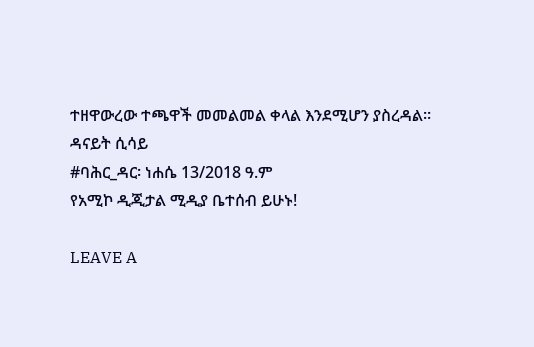ተዘዋውረው ተጫዋች መመልመል ቀላል እንደሚሆን ያስረዳል፡፡
ዳናይት ሲሳይ
#ባሕር_ዳር፡ ነሐሴ 13/2018 ዓ.ም
የአሚኮ ዲጂታል ሚዲያ ቤተሰብ ይሁኑ!

LEAVE A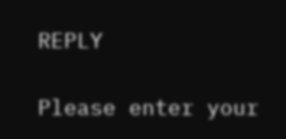REPLY

Please enter your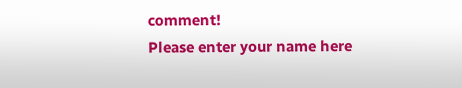comment!
Please enter your name here